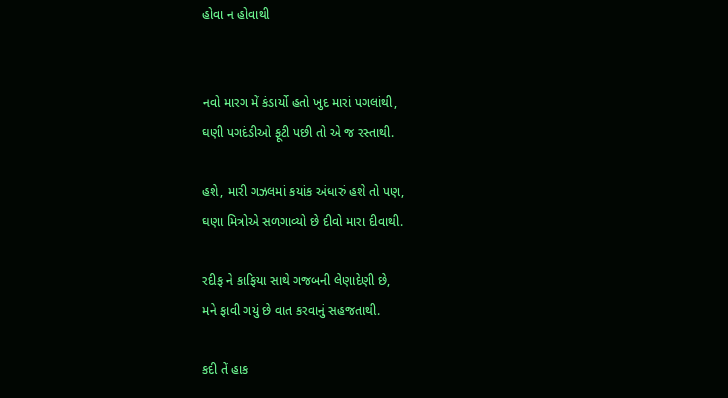હોવા ન હોવાથી


નવો મારગ મેં કંડાર્યો હતો ખુદ મારાં પગલાંથી,
ઘણી પગદંડીઓ ફૂટી પછી તો એ જ રસ્તાથી.

હશે, મારી ગઝલમાં કયાંક અંધારું હશે તો પણ,
ઘણા મિત્રોએ સળગાવ્યો છે દીવો મારા દીવાથી.

રદીફ ને કાફિયા સાથે ગજબની લેણાદેણી છે,
મને ફાવી ગયું છે વાત કરવાનું સહજતાથી.

કદી તેં હાક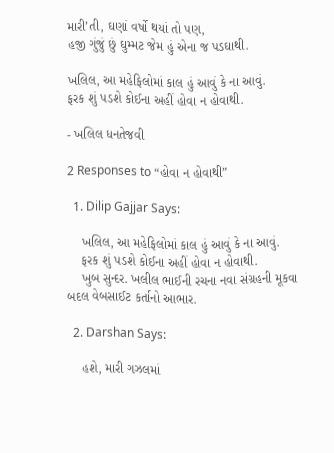મારી’તી, ઘણાં વર્ષો થયાં તો પણ,
હજી ગુંજું છું ઘુમ્મટ જેમ હું એના જ પડઘાથી.

ખલિલ, આ મહેફિલોમાં કાલ હું આવું કે ના આવું.
ફરક શું પડશે કોઈના અહીં હોવા ન હોવાથી.

- ખલિલ ધનતેજવી

2 Responses to “હોવા ન હોવાથી”

  1. Dilip Gajjar Says:

    ખલિલ, આ મહેફિલોમાં કાલ હું આવું કે ના આવું.
    ફરક શું પડશે કોઈના અહીં હોવા ન હોવાથી.
    ખુબ સુન્દર. ખલીલ ભાઈની રચના નવા સંગ્રહની મૂકવા બદલ વેબસાઈટ કર્તાનો આભાર.

  2. Darshan Says:

    હશે, મારી ગઝલમાં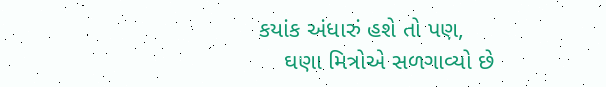કયાંક અંધારું હશે તો પણ,
    ઘણા મિત્રોએ સળગાવ્યો છે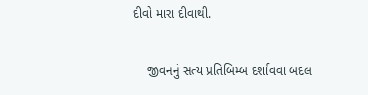દીવો મારા દીવાથી.

    જીવનનું સત્ય પ્રતિબિમ્બ દર્શાવવા બદલ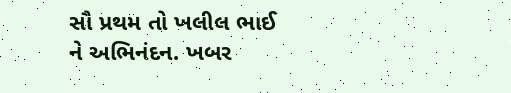સૌ પ્રથમ તો ખલીલ ભાઈ ને અભિનંદન. ખબર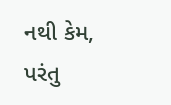નથી કેમ, પરંતુ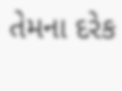તેમના દરેક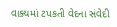વાક્યમાં ટપકતી વેદના સંવેદી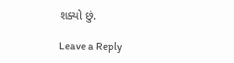શક્યો છું.

Leave a Reply